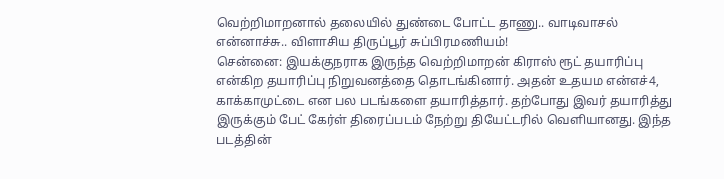வெற்றிமாறனால் தலையில் துண்டை போட்ட தாணு.. வாடிவாசல் என்னாச்சு.. விளாசிய திருப்பூர் சுப்பிரமணியம்!
சென்னை: இயக்குநராக இருந்த வெற்றிமாறன் கிராஸ் ரூட் தயாரிப்பு என்கிற தயாரிப்பு நிறுவனத்தை தொடங்கினார். அதன் உதயம என்எச்4, காக்காமுட்டை என பல படங்களை தயாரித்தார். தற்போது இவர் தயாரித்து இருக்கும் பேட் கேர்ள் திரைப்படம் நேற்று தியேட்டரில் வெளியானது. இந்த படத்தின்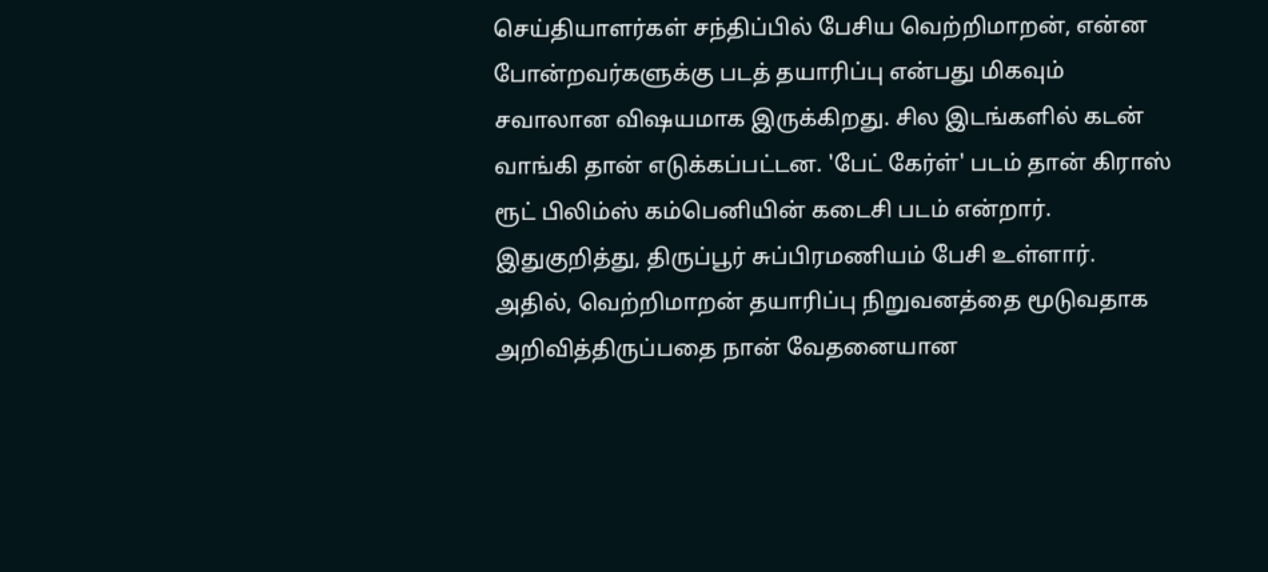செய்தியாளர்கள் சந்திப்பில் பேசிய வெற்றிமாறன், என்ன போன்றவர்களுக்கு படத் தயாரிப்பு என்பது மிகவும் சவாலான விஷயமாக இருக்கிறது. சில இடங்களில் கடன் வாங்கி தான் எடுக்கப்பட்டன. 'பேட் கேர்ள்' படம் தான் கிராஸ் ரூட் பிலிம்ஸ் கம்பெனியின் கடைசி படம் என்றார்.
இதுகுறித்து, திருப்பூர் சுப்பிரமணியம் பேசி உள்ளார். அதில், வெற்றிமாறன் தயாரிப்பு நிறுவனத்தை மூடுவதாக அறிவித்திருப்பதை நான் வேதனையான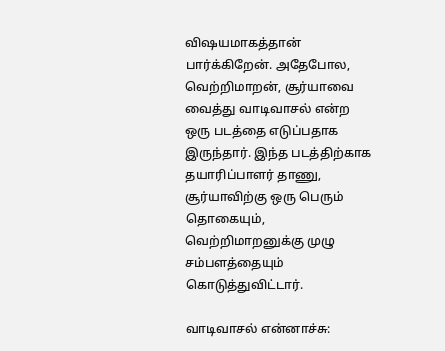விஷயமாகத்தான் பார்க்கிறேன். அதேபோல, வெற்றிமாறன், சூர்யாவை வைத்து வாடிவாசல் என்ற ஒரு படத்தை எடுப்பதாக இருந்தார். இந்த படத்திற்காக தயாரிப்பாளர் தாணு, சூர்யாவிற்கு ஒரு பெரும் தொகையும், வெற்றிமாறனுக்கு முழு சம்பளத்தையும் கொடுத்துவிட்டார்.

வாடிவாசல் என்னாச்சு: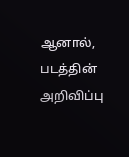ஆனால், படத்தின் அறிவிப்பு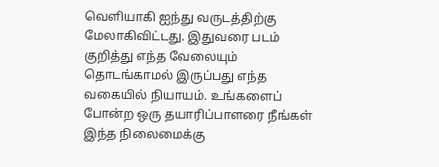வெளியாகி ஐந்து வருடத்திற்கு மேலாகிவிட்டது. இதுவரை படம் குறித்து எந்த வேலையும் தொடங்காமல் இருப்பது எந்த வகையில் நியாயம். உங்களைப் போன்ற ஒரு தயாரிப்பாளரை நீங்கள் இந்த நிலைமைக்கு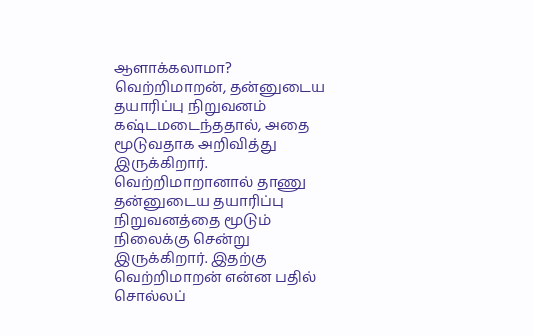ஆளாக்கலாமா? வெற்றிமாறன், தன்னுடைய தயாரிப்பு நிறுவனம் கஷ்டமடைந்ததால், அதை மூடுவதாக அறிவித்து இருக்கிறார். வெற்றிமாறானால் தாணு தன்னுடைய தயாரிப்பு நிறுவனத்தை மூடும் நிலைக்கு சென்று இருக்கிறார். இதற்கு வெற்றிமாறன் என்ன பதில் சொல்லப்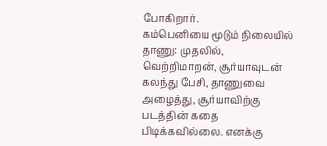போகிறார்.
கம்பெனியை மூடும் நிலையில் தாணு: முதலில், வெற்றிமாறன், சூர்யாவுடன் கலந்து பேசி, தாணுவை அழைத்து, சூர்யாவிற்கு படத்தின் கதை பிடிக்கவில்லை. எனக்கு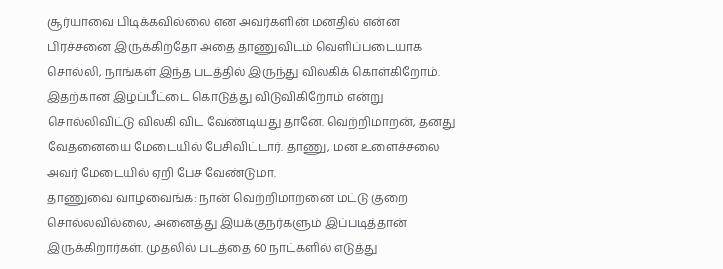சூர்யாவை பிடிக்கவில்லை என அவர்களின் மனதில் என்ன பிரச்சனை இருக்கிறதோ அதை தாணுவிடம் வெளிப்படையாக சொல்லி, நாங்கள் இந்த படத்தில் இருந்து விலகிக் கொள்கிறோம். இதற்கான இழப்பீட்டை கொடுத்து விடுவிகிறோம் என்று சொல்லிவிட்டு விலகி விட வேண்டியது தானே. வெற்றிமாறன், தனது வேதனையை மேடையில் பேசிவிட்டார். தாணு, மன உளைச்சலை அவர் மேடையில் ஏறி பேச வேண்டுமா.
தாணுவை வாழவைங்க: நான் வெற்றிமாறனை மட்டு குறை சொல்லவில்லை, அனைத்து இயக்குநர்களும் இப்படித்தான் இருக்கிறார்கள். முதலில் படத்தை 60 நாட்களில் எடுத்து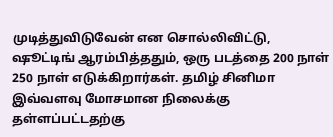முடித்துவிடுவேன் என சொல்லிவிட்டு, ஷூட்டிங் ஆரம்பித்ததும், ஒரு படத்தை 200 நாள் 250 நாள் எடுக்கிறார்கள். தமிழ் சினிமா இவ்வளவு மோசமான நிலைக்கு தள்ளப்பட்டதற்கு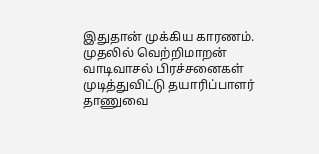இதுதான் முக்கிய காரணம். முதலில் வெற்றிமாறன் வாடிவாசல் பிரச்சனைகள் முடித்துவிட்டு தயாரிப்பாளர் தாணுவை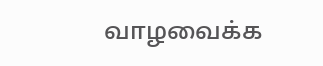வாழவைக்க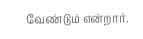வேண்டும் என்றார்.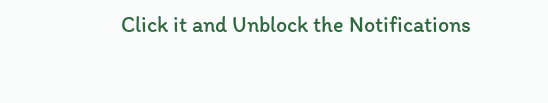Click it and Unblock the Notifications